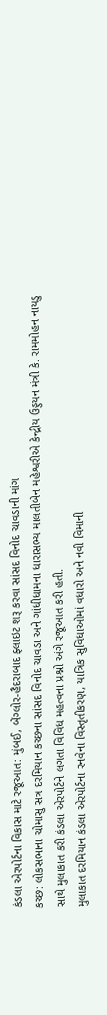કંડલા એરપોર્ટના વિકાસ માટે રજૂઆત: મુંબઈ, બેંગ્લોર-હૈદરાબાદ ફ્લાઇટ શરૂ કરવા સાંસદ વિનોદ ચાવડાની માંગ
કચ્છ: લોકસભાના ચોમાસુ સત્ર દરમિયાન કચ્છના સાંસદ વિનોદ ચાવડા અને ગાંધીધામના ધારાસભ્ય માલતીબેન મહેશ્વરીએ કેન્દ્રીય ઉડ્ડયન મંત્રી કે. રામમોહન નાયડુ સાથે મુલાકાત કરી કંડલા એરપોર્ટને લગતા વિવિધ મહત્વના પ્રશ્નો અંગે રજૂઆત કરી હતી.
મુલાકાત દરમિયાન કંડલા એરપોર્ટના રનવેના વિસ્તૃતીકરણ, યાત્રિક સુવિધાઓમાં વધારો અને નવી વિમાની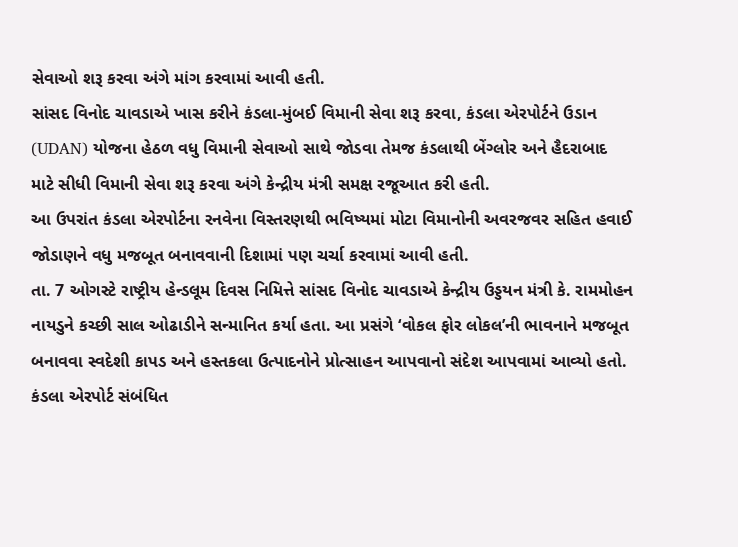સેવાઓ શરૂ કરવા અંગે માંગ કરવામાં આવી હતી.
સાંસદ વિનોદ ચાવડાએ ખાસ કરીને કંડલા-મુંબઈ વિમાની સેવા શરૂ કરવા, કંડલા એરપોર્ટને ઉડાન (UDAN) યોજના હેઠળ વધુ વિમાની સેવાઓ સાથે જોડવા તેમજ કંડલાથી બેંગ્લોર અને હૈદરાબાદ માટે સીધી વિમાની સેવા શરૂ કરવા અંગે કેન્દ્રીય મંત્રી સમક્ષ રજૂઆત કરી હતી.
આ ઉપરાંત કંડલા એરપોર્ટના રનવેના વિસ્તરણથી ભવિષ્યમાં મોટા વિમાનોની અવરજવર સહિત હવાઈ જોડાણને વધુ મજબૂત બનાવવાની દિશામાં પણ ચર્ચા કરવામાં આવી હતી.
તા. 7 ઓગસ્ટે રાષ્ટ્રીય હેન્ડલૂમ દિવસ નિમિત્તે સાંસદ વિનોદ ચાવડાએ કેન્દ્રીય ઉડ્ડયન મંત્રી કે. રામમોહન નાયડુને કચ્છી સાલ ઓઢાડીને સન્માનિત કર્યા હતા. આ પ્રસંગે ‘વોકલ ફોર લોકલ’ની ભાવનાને મજબૂત બનાવવા સ્વદેશી કાપડ અને હસ્તકલા ઉત્પાદનોને પ્રોત્સાહન આપવાનો સંદેશ આપવામાં આવ્યો હતો.
કંડલા એરપોર્ટ સંબંધિત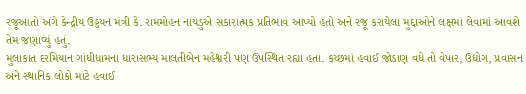રજૂઆતો અંગે કેન્દ્રીય ઉડ્ડયન મંત્રી કે. રામમોહન નાયડુએ સકારાત્મક પ્રતિભાવ આપ્યો હતો અને રજૂ કરાયેલા મુદ્દાઓને લક્ષમાં લેવામાં આવશે તેમ જણાવ્યું હતું.
મુલાકાત દરમિયાન ગાંધીધામના ધારાસભ્ય માલતીબેન મહેશ્વરી પણ ઉપસ્થિત રહ્યા હતા. કચ્છમાં હવાઈ જોડાણ વધે તો વેપાર, ઉદ્યોગ, પ્રવાસન અને સ્થાનિક લોકો માટે હવાઈ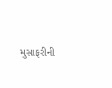મુસાફરીની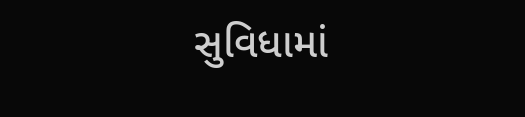સુવિધામાં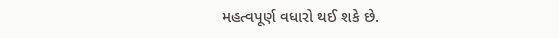મહત્વપૂર્ણ વધારો થઈ શકે છે.